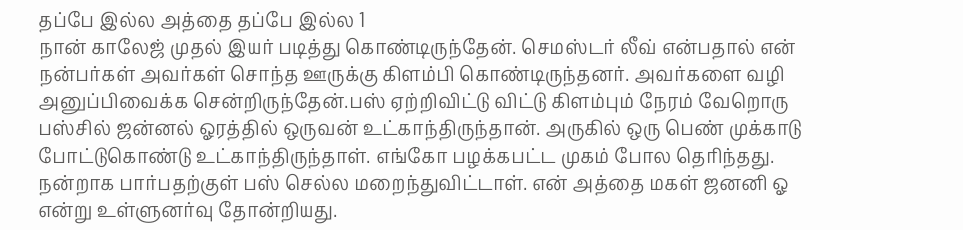தப்பே இல்ல அத்தை தப்பே இல்ல 1
நான் காலேஜ் முதல் இயர் படித்து கொண்டிருந்தேன். செமஸ்டர் லீவ் என்பதால் என் நன்பர்கள் அவர்கள் சொந்த ஊருக்கு கிளம்பி கொண்டிருந்தனர். அவர்களை வழி அனுப்பிவைக்க சென்றிருந்தேன்.பஸ் ஏற்றிவிட்டு விட்டு கிளம்பும் நேரம் வேறொரு பஸ்சில் ஜன்னல் ஓரத்தில் ஒருவன் உட்காந்திருந்தான். அருகில் ஒரு பெண் முக்காடு போட்டுகொண்டு உட்காந்திருந்தாள். எங்கோ பழக்கபட்ட முகம் போல தெரிந்தது. நன்றாக பார்பதற்குள் பஸ் செல்ல மறைந்துவிட்டாள். என் அத்தை மகள் ஜனனி ஓ என்று உள்ளுனர்வு தோன்றியது.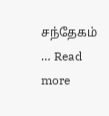சந்தேகம் … Read more